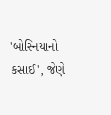'બોસ્નિયાનો કસાઈ', જેણે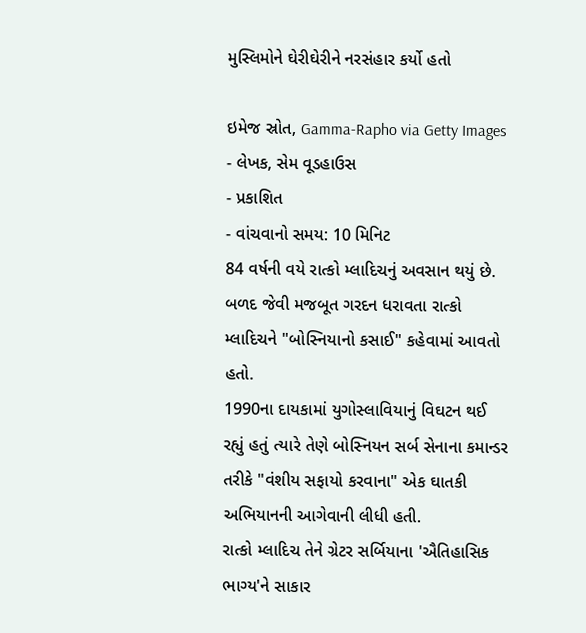મુસ્લિમોને ઘેરીઘેરીને નરસંહાર કર્યો હતો

ઇમેજ સ્રોત, Gamma-Rapho via Getty Images
- લેખક, સેમ વૂડહાઉસ
- પ્રકાશિત
- વાંચવાનો સમય: 10 મિનિટ
84 વર્ષની વયે રાત્કો મ્લાદિચનું અવસાન થયું છે. બળદ જેવી મજબૂત ગરદન ધરાવતા રાત્કો મ્લાદિચને "બોસ્નિયાનો કસાઈ" કહેવામાં આવતો હતો.
1990ના દાયકામાં યુગોસ્લાવિયાનું વિઘટન થઈ રહ્યું હતું ત્યારે તેણે બોસ્નિયન સર્બ સેનાના કમાન્ડર તરીકે "વંશીય સફાયો કરવાના" એક ઘાતકી અભિયાનની આગેવાની લીધી હતી.
રાત્કો મ્લાદિચ તેને ગ્રેટર સર્બિયાના 'ઐતિહાસિક ભાગ્ય'ને સાકાર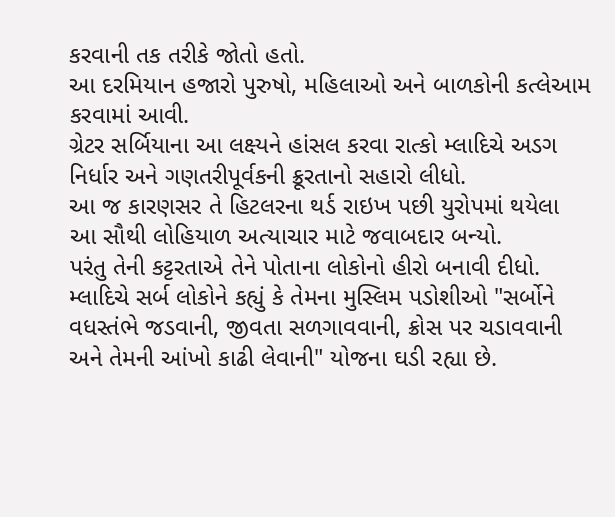કરવાની તક તરીકે જોતો હતો.
આ દરમિયાન હજારો પુરુષો, મહિલાઓ અને બાળકોની કત્લેઆમ કરવામાં આવી.
ગ્રેટર સર્બિયાના આ લક્ષ્યને હાંસલ કરવા રાત્કો મ્લાદિચે અડગ નિર્ધાર અને ગણતરીપૂર્વકની ક્રૂરતાનો સહારો લીધો.
આ જ કારણસર તે હિટલરના થર્ડ રાઇખ પછી યુરોપમાં થયેલા આ સૌથી લોહિયાળ અત્યાચાર માટે જવાબદાર બન્યો.
પરંતુ તેની કટ્ટરતાએ તેને પોતાના લોકોનો હીરો બનાવી દીધો. મ્લાદિચે સર્બ લોકોને કહ્યું કે તેમના મુસ્લિમ પડોશીઓ "સર્બોને વધસ્તંભે જડવાની, જીવતા સળગાવવાની, ક્રોસ પર ચડાવવાની અને તેમની આંખો કાઢી લેવાની" યોજના ઘડી રહ્યા છે.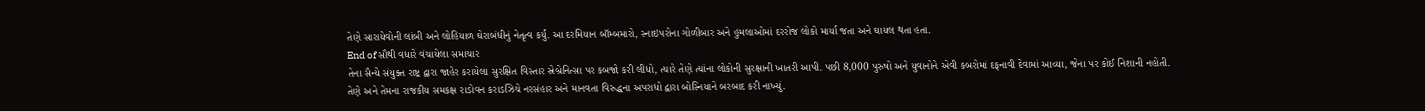તેણે સારાયેવોની લાંબી અને લોહિયાળ ઘેરાબંધીનું નેતૃત્વ કર્યું. આ દરમિયાન બૉમ્બમારો, સ્નાઇપરોના ગોળીબાર અને હુમલાઓમાં દરરોજ લોકો માર્યા જતા અને ઘાયલ થતા હતા.
End of સૌથી વધારે વંચાયેલા સમાચાર
તેના સૈન્યે સંયુક્ત રાષ્ટ્ર દ્વારા જાહેર કરાયેલા સુરક્ષિત વિસ્તાર સ્રેબ્રેનિત્સા પર કબજો કરી લીધો, ત્યારે તેણે ત્યાંના લોકોની સુરક્ષાની ખાતરી આપી. પછી 8,000 પુરુષો અને યુવાનોને એવી કબરોમાં દફનાવી દેવામાં આવ્યા, જેના પર કોઈ નિશાની નહોતી.
તેણે અને તેમના રાજકીય સમકક્ષ રાડોવન કરાડઝિચે નરસંહાર અને માનવતા વિરુદ્ધના અપરાધો દ્વારા બોસ્નિયાને બરબાદ કરી નાખ્યું.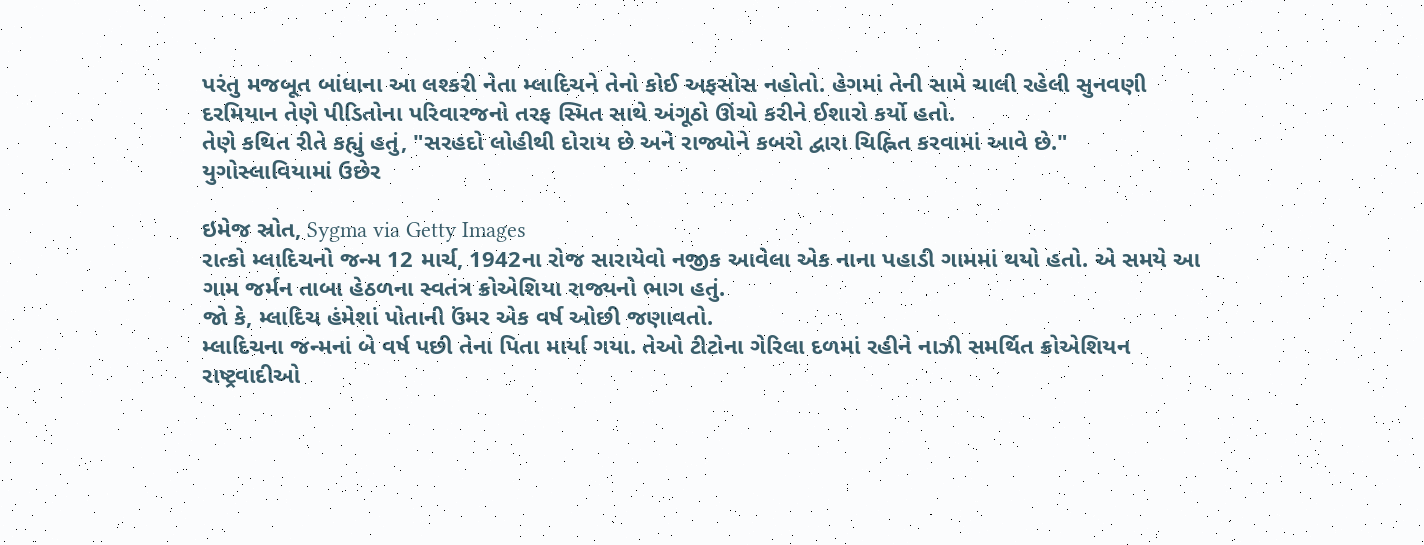પરંતુ મજબૂત બાંધાના આ લશ્કરી નેતા મ્લાદિચને તેનો કોઈ અફસોસ નહોતો. હેગમાં તેની સામે ચાલી રહેલી સુનવણી દરમિયાન તેણે પીડિતોના પરિવારજનો તરફ સ્મિત સાથે અંગૂઠો ઊંચો કરીને ઈશારો કર્યો હતો.
તેણે કથિત રીતે કહ્યું હતું, "સરહદો લોહીથી દોરાય છે અને રાજ્યોને કબરો દ્વારા ચિહ્નિત કરવામાં આવે છે."
યુગોસ્લાવિયામાં ઉછેર

ઇમેજ સ્રોત, Sygma via Getty Images
રાત્કો મ્લાદિચનો જન્મ 12 માર્ચ, 1942ના રોજ સારાયેવો નજીક આવેલા એક નાના પહાડી ગામમાં થયો હતો. એ સમયે આ ગામ જર્મન તાબા હેઠળના સ્વતંત્ર ક્રોએશિયા રાજ્યનો ભાગ હતું.
જો કે, મ્લાદિચ હંમેશાં પોતાની ઉંમર એક વર્ષ ઓછી જણાવતો.
મ્લાદિચના જન્મનાં બે વર્ષ પછી તેના પિતા માર્યા ગયા. તેઓ ટીટોના ગેરિલા દળમાં રહીને નાઝી સમર્થિત ક્રોએશિયન રાષ્ટ્રવાદીઓ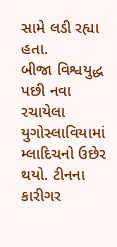સામે લડી રહ્યા હતા.
બીજા વિશ્વયુદ્ધ પછી નવા રચાયેલા યુગોસ્લાવિયામાં મ્લાદિચનો ઉછેર થયો. ટીનના કારીગર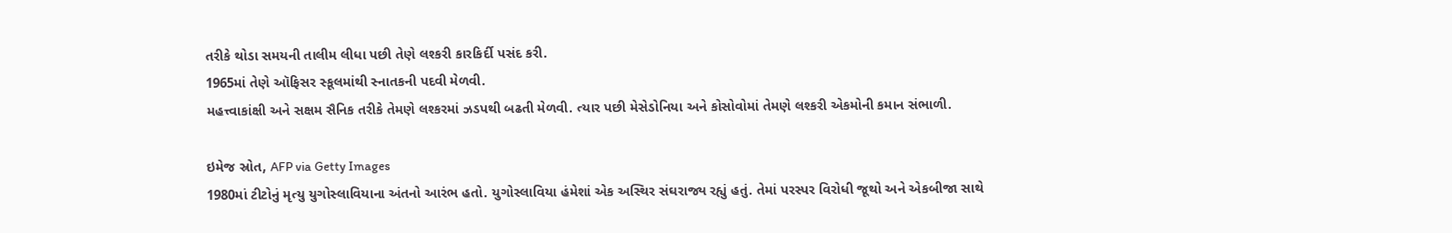તરીકે થોડા સમયની તાલીમ લીધા પછી તેણે લશ્કરી કારકિર્દી પસંદ કરી.
1965માં તેણે ઑફિસર સ્કૂલમાંથી સ્નાતકની પદવી મેળવી.
મહત્ત્વાકાંક્ષી અને સક્ષમ સૈનિક તરીકે તેમણે લશ્કરમાં ઝડપથી બઢતી મેળવી. ત્યાર પછી મેસેડોનિયા અને કોસોવોમાં તેમણે લશ્કરી એકમોની કમાન સંભાળી.

ઇમેજ સ્રોત, AFP via Getty Images
1980માં ટીટોનું મૃત્યુ યુગોસ્લાવિયાના અંતનો આરંભ હતો. યુગોસ્લાવિયા હંમેશાં એક અસ્થિર સંઘરાજ્ય રહ્યું હતું. તેમાં પરસ્પર વિરોધી જૂથો અને એકબીજા સાથે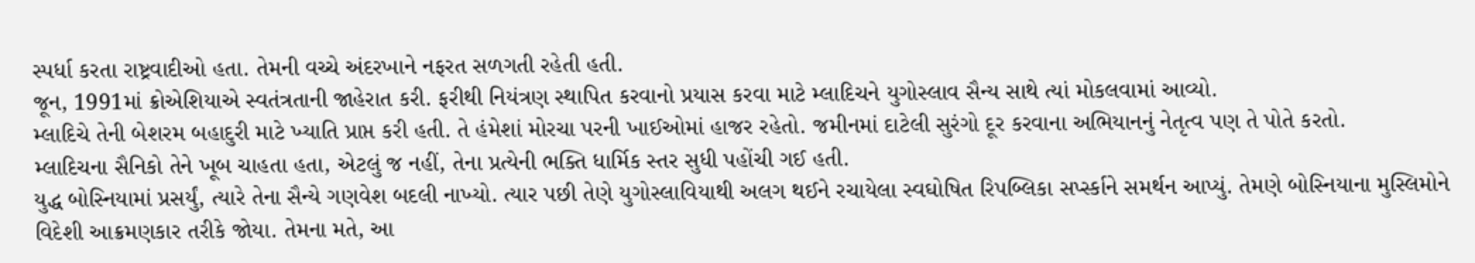સ્પર્ધા કરતા રાષ્ટ્રવાદીઓ હતા. તેમની વચ્ચે અંદરખાને નફરત સળગતી રહેતી હતી.
જૂન, 1991માં ક્રોએશિયાએ સ્વતંત્રતાની જાહેરાત કરી. ફરીથી નિયંત્રણ સ્થાપિત કરવાનો પ્રયાસ કરવા માટે મ્લાદિચને યુગોસ્લાવ સૈન્ય સાથે ત્યાં મોકલવામાં આવ્યો.
મ્લાદિચે તેની બેશરમ બહાદુરી માટે ખ્યાતિ પ્રાપ્ત કરી હતી. તે હંમેશાં મોરચા પરની ખાઈઓમાં હાજર રહેતો. જમીનમાં દાટેલી સુરંગો દૂર કરવાના અભિયાનનું નેતૃત્વ પણ તે પોતે કરતો.
મ્લાદિચના સૈનિકો તેને ખૂબ ચાહતા હતા, એટલું જ નહીં, તેના પ્રત્યેની ભક્તિ ધાર્મિક સ્તર સુધી પહોંચી ગઈ હતી.
યુદ્ધ બોસ્નિયામાં પ્રસર્યું, ત્યારે તેના સૈન્યે ગણવેશ બદલી નાખ્યો. ત્યાર પછી તેણે યુગોસ્લાવિયાથી અલગ થઈને રચાયેલા સ્વઘોષિત રિપબ્લિકા સર્પ્સ્કાને સમર્થન આપ્યું. તેમણે બોસ્નિયાના મુસ્લિમોને વિદેશી આક્રમણકાર તરીકે જોયા. તેમના મતે, આ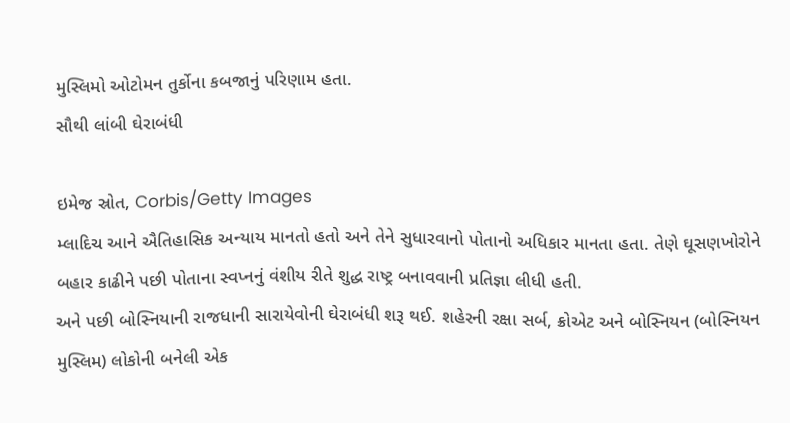મુસ્લિમો ઓટોમન તુર્કોના કબજાનું પરિણામ હતા.
સૌથી લાંબી ઘેરાબંધી

ઇમેજ સ્રોત, Corbis/Getty Images
મ્લાદિચ આને ઐતિહાસિક અન્યાય માનતો હતો અને તેને સુધારવાનો પોતાનો અધિકાર માનતા હતા. તેણે ઘૂસણખોરોને બહાર કાઢીને પછી પોતાના સ્વપ્નનું વંશીય રીતે શુદ્ધ રાષ્ટ્ર બનાવવાની પ્રતિજ્ઞા લીધી હતી.
અને પછી બોસ્નિયાની રાજધાની સારાયેવોની ઘેરાબંધી શરૂ થઈ. શહેરની રક્ષા સર્બ, ક્રોએટ અને બોસ્નિયન (બોસ્નિયન મુસ્લિમ) લોકોની બનેલી એક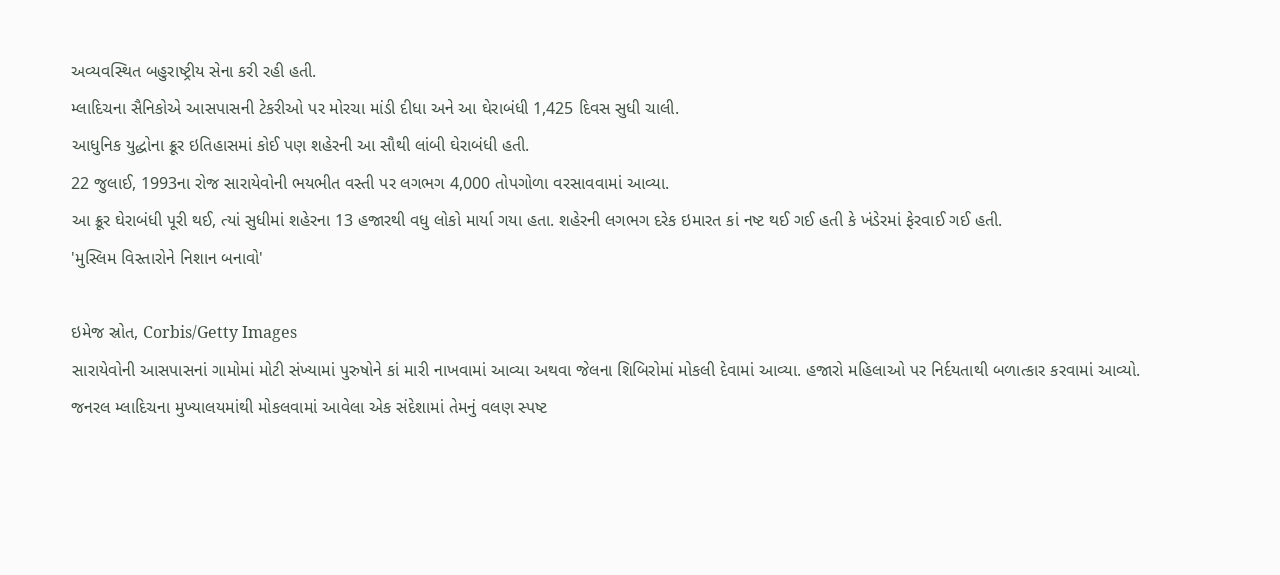અવ્યવસ્થિત બહુરાષ્ટ્રીય સેના કરી રહી હતી.
મ્લાદિચના સૈનિકોએ આસપાસની ટેકરીઓ પર મોરચા માંડી દીધા અને આ ઘેરાબંધી 1,425 દિવસ સુધી ચાલી.
આધુનિક યુદ્ધોના ક્રૂર ઇતિહાસમાં કોઈ પણ શહેરની આ સૌથી લાંબી ઘેરાબંધી હતી.
22 જુલાઈ, 1993ના રોજ સારાયેવોની ભયભીત વસ્તી પર લગભગ 4,000 તોપગોળા વરસાવવામાં આવ્યા.
આ ક્રૂર ઘેરાબંધી પૂરી થઈ, ત્યાં સુધીમાં શહેરના 13 હજારથી વધુ લોકો માર્યા ગયા હતા. શહેરની લગભગ દરેક ઇમારત કાં નષ્ટ થઈ ગઈ હતી કે ખંડેરમાં ફેરવાઈ ગઈ હતી.
'મુસ્લિમ વિસ્તારોને નિશાન બનાવો'

ઇમેજ સ્રોત, Corbis/Getty Images
સારાયેવોની આસપાસનાં ગામોમાં મોટી સંખ્યામાં પુરુષોને કાં મારી નાખવામાં આવ્યા અથવા જેલના શિબિરોમાં મોકલી દેવામાં આવ્યા. હજારો મહિલાઓ પર નિર્દયતાથી બળાત્કાર કરવામાં આવ્યો.
જનરલ મ્લાદિચના મુખ્યાલયમાંથી મોકલવામાં આવેલા એક સંદેશામાં તેમનું વલણ સ્પષ્ટ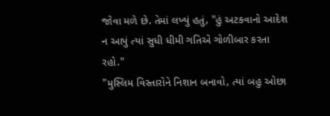જોવા મળે છે. તેમાં લખ્યું હતું, "હું અટકવાનો આદેશ ન આપું ત્યાં સુધી ધીમી ગતિએ ગોળીબાર કરતા રહો."
"મુસ્લિમ વિસ્તારોને નિશાન બનાવો, ત્યાં બહુ ઓછા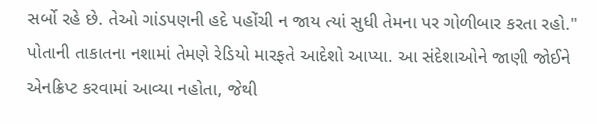સર્બો રહે છે. તેઓ ગાંડપણની હદે પહોંચી ન જાય ત્યાં સુધી તેમના પર ગોળીબાર કરતા રહો."
પોતાની તાકાતના નશામાં તેમણે રેડિયો મારફતે આદેશો આપ્યા. આ સંદેશાઓને જાણી જોઈને એનક્રિપ્ટ કરવામાં આવ્યા નહોતા, જેથી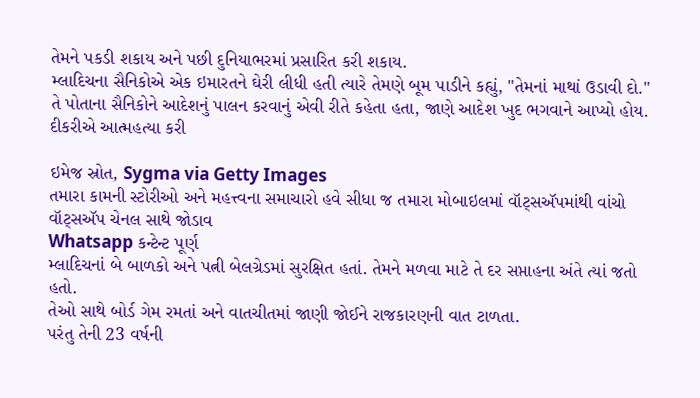તેમને પકડી શકાય અને પછી દુનિયાભરમાં પ્રસારિત કરી શકાય.
મ્લાદિચના સૈનિકોએ એક ઇમારતને ઘેરી લીધી હતી ત્યારે તેમણે બૂમ પાડીને કહ્યું, "તેમનાં માથાં ઉડાવી દો."
તે પોતાના સૈનિકોને આદેશનું પાલન કરવાનું એવી રીતે કહેતા હતા, જાણે આદેશ ખુદ ભગવાને આપ્યો હોય.
દીકરીએ આત્મહત્યા કરી

ઇમેજ સ્રોત, Sygma via Getty Images
તમારા કામની સ્ટોરીઓ અને મહત્ત્વના સમાચારો હવે સીધા જ તમારા મોબાઇલમાં વૉટ્સઍપમાંથી વાંચો
વૉટ્સઍપ ચેનલ સાથે જોડાવ
Whatsapp કન્ટેન્ટ પૂર્ણ
મ્લાદિચનાં બે બાળકો અને પત્ની બેલગ્રેડમાં સુરક્ષિત હતાં. તેમને મળવા માટે તે દર સપ્તાહના અંતે ત્યાં જતો હતો.
તેઓ સાથે બોર્ડ ગેમ રમતાં અને વાતચીતમાં જાણી જોઈને રાજકારણની વાત ટાળતા.
પરંતુ તેની 23 વર્ષની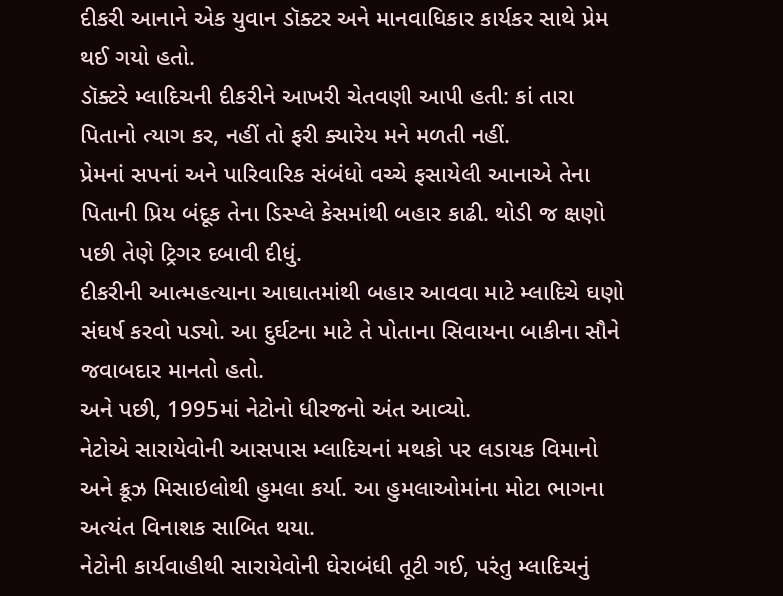દીકરી આનાને એક યુવાન ડૉક્ટર અને માનવાધિકાર કાર્યકર સાથે પ્રેમ થઈ ગયો હતો.
ડૉક્ટરે મ્લાદિચની દીકરીને આખરી ચેતવણી આપી હતી: કાં તારા પિતાનો ત્યાગ કર, નહીં તો ફરી ક્યારેય મને મળતી નહીં.
પ્રેમનાં સપનાં અને પારિવારિક સંબંધો વચ્ચે ફસાયેલી આનાએ તેના પિતાની પ્રિય બંદૂક તેના ડિસ્પ્લે કેસમાંથી બહાર કાઢી. થોડી જ ક્ષણો પછી તેણે ટ્રિગર દબાવી દીધું.
દીકરીની આત્મહત્યાના આઘાતમાંથી બહાર આવવા માટે મ્લાદિચે ઘણો સંઘર્ષ કરવો પડ્યો. આ દુર્ઘટના માટે તે પોતાના સિવાયના બાકીના સૌને જવાબદાર માનતો હતો.
અને પછી, 1995માં નેટોનો ધીરજનો અંત આવ્યો.
નેટોએ સારાયેવોની આસપાસ મ્લાદિચનાં મથકો પર લડાયક વિમાનો અને ક્રૂઝ મિસાઇલોથી હુમલા કર્યા. આ હુમલાઓમાંના મોટા ભાગના અત્યંત વિનાશક સાબિત થયા.
નેટોની કાર્યવાહીથી સારાયેવોની ઘેરાબંધી તૂટી ગઈ, પરંતુ મ્લાદિચનું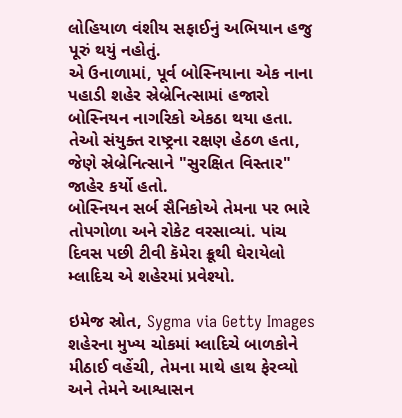લોહિયાળ વંશીય સફાઈનું અભિયાન હજુ પૂરું થયું નહોતું.
એ ઉનાળામાં, પૂર્વ બોસ્નિયાના એક નાના પહાડી શહેર સ્રેબ્રેનિત્સામાં હજારો બોસ્નિયન નાગરિકો એકઠા થયા હતા.
તેઓ સંયુક્ત રાષ્ટ્રના રક્ષણ હેઠળ હતા, જેણે સ્રેબ્રેનિત્સાને "સુરક્ષિત વિસ્તાર" જાહેર કર્યો હતો.
બોસ્નિયન સર્બ સૈનિકોએ તેમના પર ભારે તોપગોળા અને રોકેટ વરસાવ્યાં. પાંચ દિવસ પછી ટીવી કૅમેરા ક્રૂથી ઘેરાયેલો મ્લાદિચ એ શહેરમાં પ્રવેશ્યો.

ઇમેજ સ્રોત, Sygma via Getty Images
શહેરના મુખ્ય ચોકમાં મ્લાદિચે બાળકોને મીઠાઈ વહેંચી, તેમના માથે હાથ ફેરવ્યો અને તેમને આશ્વાસન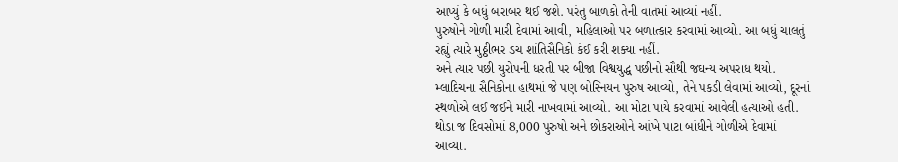આપ્યું કે બધું બરાબર થઈ જશે. પરંતુ બાળકો તેની વાતમાં આવ્યાં નહીં.
પુરુષોને ગોળી મારી દેવામાં આવી, મહિલાઓ પર બળાત્કાર કરવામાં આવ્યો. આ બધું ચાલતું રહ્યું ત્યારે મુઠ્ઠીભર ડચ શાંતિસૈનિકો કંઈ કરી શક્યા નહીં.
અને ત્યાર પછી યુરોપની ધરતી પર બીજા વિશ્વયુદ્ધ પછીનો સૌથી જઘન્ય અપરાધ થયો.
મ્લાદિચના સૈનિકોના હાથમાં જે પણ બોસ્નિયન પુરુષ આવ્યો, તેને પકડી લેવામાં આવ્યો, દૂરનાં સ્થળોએ લઈ જઈને મારી નાખવામાં આવ્યો. આ મોટા પાયે કરવામાં આવેલી હત્યાઓ હતી.
થોડા જ દિવસોમાં 8,000 પુરુષો અને છોકરાઓને આંખે પાટા બાંધીને ગોળીએ દેવામાં આવ્યા.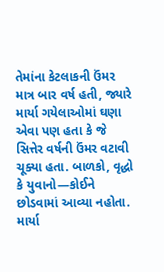તેમાંના કેટલાકની ઉંમર માત્ર બાર વર્ષ હતી, જ્યારે માર્યા ગયેલાઓમાં ઘણા એવા પણ હતા કે જે સિત્તેર વર્ષની ઉંમર વટાવી ચૂક્યા હતા. બાળકો, વૃદ્ધો કે યુવાનો—કોઈને છોડવામાં આવ્યા નહોતા.
માર્યા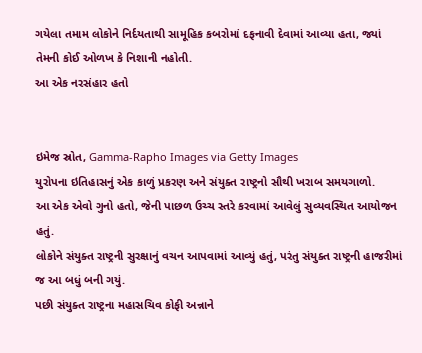ગયેલા તમામ લોકોને નિર્દયતાથી સામૂહિક કબરોમાં દફનાવી દેવામાં આવ્યા હતા, જ્યાં તેમની કોઈ ઓળખ કે નિશાની નહોતી.
આ એક નરસંહાર હતો


ઇમેજ સ્રોત, Gamma-Rapho Images via Getty Images
યુરોપના ઇતિહાસનું એક કાળું પ્રકરણ અને સંયુક્ત રાષ્ટ્રનો સૌથી ખરાબ સમયગાળો.
આ એક એવો ગુનો હતો, જેની પાછળ ઉચ્ચ સ્તરે કરવામાં આવેલું સુવ્યવસ્થિત આયોજન હતું.
લોકોને સંયુક્ત રાષ્ટ્રની સુરક્ષાનું વચન આપવામાં આવ્યું હતું, પરંતુ સંયુક્ત રાષ્ટ્રની હાજરીમાં જ આ બધું બની ગયું.
પછી સંયુક્ત રાષ્ટ્રના મહાસચિવ કોફી અન્નાને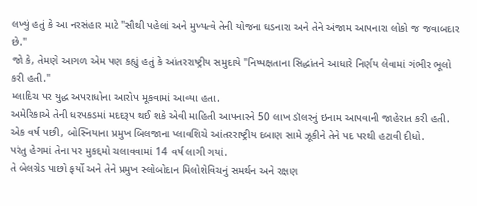લખ્યું હતું કે આ નરસંહાર માટે "સૌથી પહેલાં અને મુખ્યત્વે તેની યોજના ઘડનારા અને તેને અંજામ આપનારા લોકો જ જવાબદાર છે."
જો કે, તેમણે આગળ એમ પણ કહ્યું હતું કે આંતરરાષ્ટ્રીય સમુદાયે "નિષ્પક્ષતાના સિદ્ધાંતને આધારે નિર્ણય લેવામાં ગંભીર ભૂલો કરી હતી."
મ્લાદિચ પર યુદ્ધ અપરાધોના આરોપ મૂકવામાં આવ્યા હતા.
અમેરિકાએ તેની ધરપકડમાં મદદરૂપ થઈ શકે એવી માહિતી આપનારને 50 લાખ ડૉલરનું ઇનામ આપવાની જાહેરાત કરી હતી.
એક વર્ષ પછી, બોસ્નિયાના પ્રમુખ બિલજાના પ્લાવશિચે આંતરરાષ્ટ્રીય દબાણ સામે ઝૂકીને તેને પદ પરથી હટાવી દીધો.
પરંતુ હેગમાં તેના પર મુકદ્દમો ચલાવવામાં 14 વર્ષ લાગી ગયાં.
તે બેલગ્રેડ પાછો ફર્યો અને તેને પ્રમુખ સ્લોબોદાન મિલોશેવિચનું સમર્થન અને રક્ષણ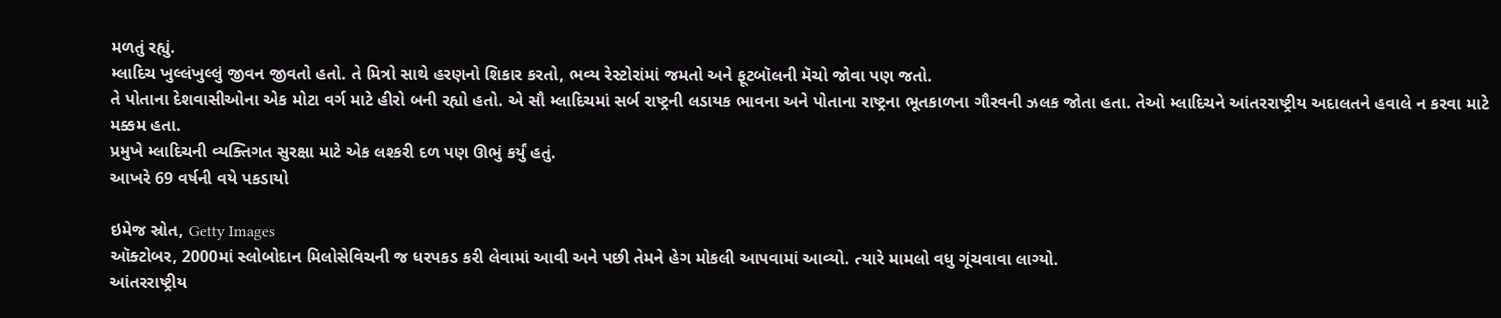મળતું રહ્યું.
મ્લાદિચ ખુલ્લંખુલ્લું જીવન જીવતો હતો. તે મિત્રો સાથે હરણનો શિકાર કરતો, ભવ્ય રેસ્ટોરાંમાં જમતો અને ફૂટબૉલની મૅચો જોવા પણ જતો.
તે પોતાના દેશવાસીઓના એક મોટા વર્ગ માટે હીરો બની રહ્યો હતો. એ સૌ મ્લાદિચમાં સર્બ રાષ્ટ્રની લડાયક ભાવના અને પોતાના રાષ્ટ્રના ભૂતકાળના ગૌરવની ઝલક જોતા હતા. તેઓ મ્લાદિચને આંતરરાષ્ટ્રીય અદાલતને હવાલે ન કરવા માટે મક્કમ હતા.
પ્રમુખે મ્લાદિચની વ્યક્તિગત સુરક્ષા માટે એક લશ્કરી દળ પણ ઊભું કર્યું હતું.
આખરે 69 વર્ષની વયે પકડાયો

ઇમેજ સ્રોત, Getty Images
ઑક્ટોબર, 2000માં સ્લોબોદાન મિલોસેવિચની જ ધરપકડ કરી લેવામાં આવી અને પછી તેમને હેગ મોકલી આપવામાં આવ્યો. ત્યારે મામલો વધુ ગૂંચવાવા લાગ્યો.
આંતરરાષ્ટ્રીય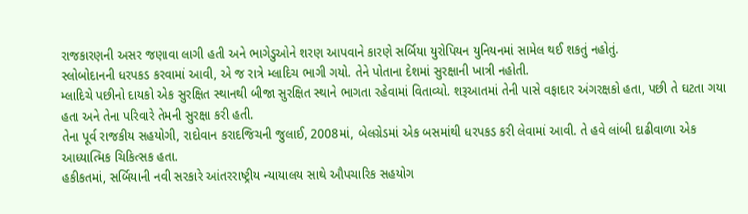રાજકારણની અસર જણાવા લાગી હતી અને ભાગેડુઓને શરણ આપવાને કારણે સર્બિયા યુરોપિયન યુનિયનમાં સામેલ થઈ શકતું નહોતું.
સ્લોબોદાનની ધરપકડ કરવામાં આવી, એ જ રાત્રે મ્લાદિચ ભાગી ગયો. તેને પોતાના દેશમાં સુરક્ષાની ખાત્રી નહોતી.
મ્લાદિચે પછીનો દાયકો એક સુરક્ષિત સ્થાનથી બીજા સુરક્ષિત સ્થાને ભાગતા રહેવામાં વિતાવ્યો. શરૂઆતમાં તેની પાસે વફાદાર અંગરક્ષકો હતા, પછી તે ઘટતા ગયા હતા અને તેના પરિવારે તેમની સુરક્ષા કરી હતી.
તેના પૂર્વ રાજકીય સહયોગી, રાદોવાન કરાદજિચની જુલાઈ, 2008માં, બેલગ્રેડમાં એક બસમાંથી ધરપકડ કરી લેવામાં આવી. તે હવે લાંબી દાઢીવાળા એક આધ્યાત્મિક ચિકિત્સક હતા.
હકીકતમાં, સર્બિયાની નવી સરકારે આંતરરાષ્ટ્રીય ન્યાયાલય સાથે ઔપચારિક સહયોગ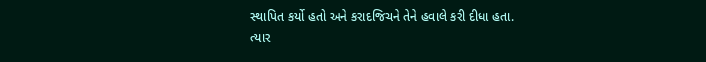સ્થાપિત કર્યો હતો અને કરાદજિચને તેને હવાલે કરી દીધા હતા.
ત્યાર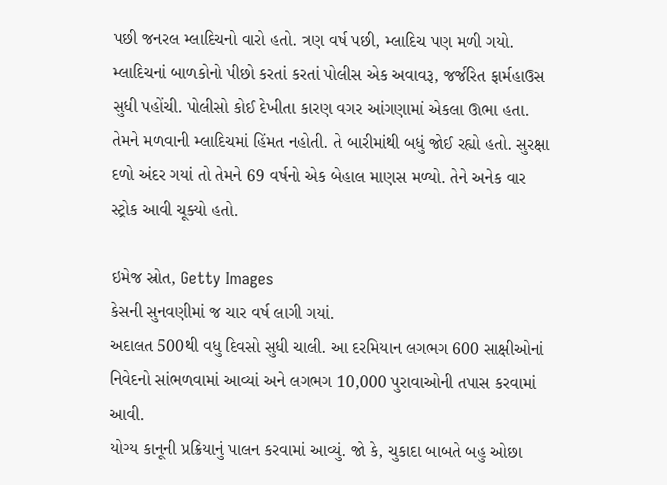પછી જનરલ મ્લાદિચનો વારો હતો. ત્રણ વર્ષ પછી, મ્લાદિચ પણ મળી ગયો.
મ્લાદિચનાં બાળકોનો પીછો કરતાં કરતાં પોલીસ એક અવાવરૂ, જર્જરિત ફાર્મહાઉસ સુધી પહોંચી. પોલીસો કોઈ દેખીતા કારણ વગર આંગણામાં એકલા ઊભા હતા.
તેમને મળવાની મ્લાદિચમાં હિંમત નહોતી. તે બારીમાંથી બધું જોઈ રહ્યો હતો. સુરક્ષા દળો અંદર ગયાં તો તેમને 69 વર્ષનો એક બેહાલ માણસ મળ્યો. તેને અનેક વાર સ્ટ્રોક આવી ચૂક્યો હતો.

ઇમેજ સ્રોત, Getty Images
કેસની સુનવણીમાં જ ચાર વર્ષ લાગી ગયાં.
અદાલત 500થી વધુ દિવસો સુધી ચાલી. આ દરમિયાન લગભગ 600 સાક્ષીઓનાં નિવેદનો સાંભળવામાં આવ્યાં અને લગભગ 10,000 પુરાવાઓની તપાસ કરવામાં આવી.
યોગ્ય કાનૂની પ્રક્રિયાનું પાલન કરવામાં આવ્યું. જો કે, ચુકાદા બાબતે બહુ ઓછા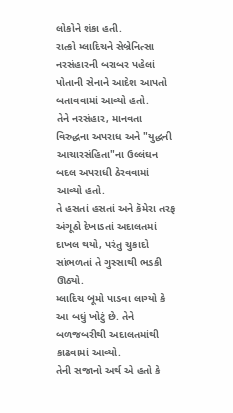લોકોને શંકા હતી.
રાત્કો મ્લાદિચને સેબ્રેનિત્સા નરસંહારની બરાબર પહેલાં પોતાની સેનાને આદેશ આપતો બતાવવામાં આવ્યો હતો.
તેને નરસંહાર, માનવતા વિરુદ્ધના અપરાધ અને "યુદ્ધની આચારસંહિતા"ના ઉલ્લંઘન બદલ અપરાધી ઠેરવવામાં આવ્યો હતો.
તે હસતાં હસતાં અને કૅમેરા તરફ અંગૂઠો દેખાડતાં અદાલતમાં દાખલ થયો, પરંતુ ચુકાદો સાંભળતાં તે ગુસ્સાથી ભડકી ઊઠ્યો.
મ્લાદિચ બૂમો પાડવા લાગ્યો કે આ બધું ખોટું છે. તેને બળજબરીથી અદાલતમાંથી કાઢવામાં આવ્યો.
તેની સજાનો અર્થ એ હતો કે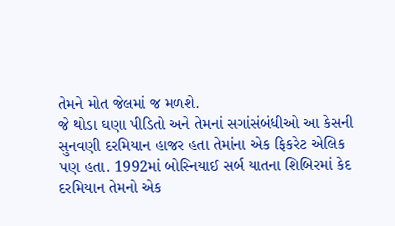તેમને મોત જેલમાં જ મળશે.
જે થોડા ઘણા પીડિતો અને તેમનાં સગાંસંબંધીઓ આ કેસની સુનવણી દરમિયાન હાજર હતા તેમાંના એક ફિકરેટ એલિક પણ હતા. 1992માં બોસ્નિયાઈ સર્બ યાતના શિબિરમાં કેદ દરમિયાન તેમનો એક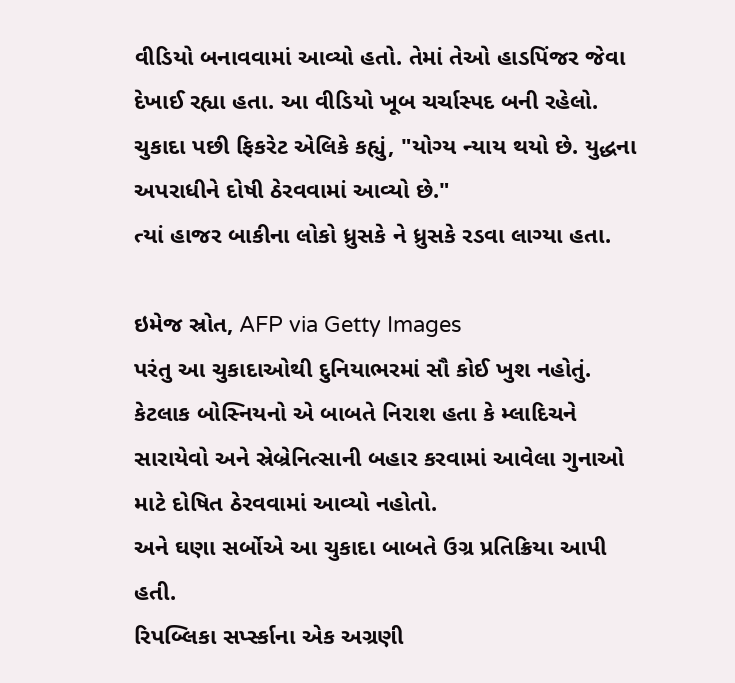વીડિયો બનાવવામાં આવ્યો હતો. તેમાં તેઓ હાડપિંજર જેવા દેખાઈ રહ્યા હતા. આ વીડિયો ખૂબ ચર્ચાસ્પદ બની રહેલો.
ચુકાદા પછી ફિકરેટ એલિકે કહ્યું, "યોગ્ય ન્યાય થયો છે. યુદ્ધના અપરાધીને દોષી ઠેરવવામાં આવ્યો છે."
ત્યાં હાજર બાકીના લોકો ધ્રુસકે ને ધ્રુસકે રડવા લાગ્યા હતા.

ઇમેજ સ્રોત, AFP via Getty Images
પરંતુ આ ચુકાદાઓથી દુનિયાભરમાં સૌ કોઈ ખુશ નહોતું.
કેટલાક બોસ્નિયનો એ બાબતે નિરાશ હતા કે મ્લાદિચને સારાયેવો અને સ્રેબ્રેનિત્સાની બહાર કરવામાં આવેલા ગુનાઓ માટે દોષિત ઠેરવવામાં આવ્યો નહોતો.
અને ઘણા સર્બોએ આ ચુકાદા બાબતે ઉગ્ર પ્રતિક્રિયા આપી હતી.
રિપબ્લિકા સર્પ્સ્કાના એક અગ્રણી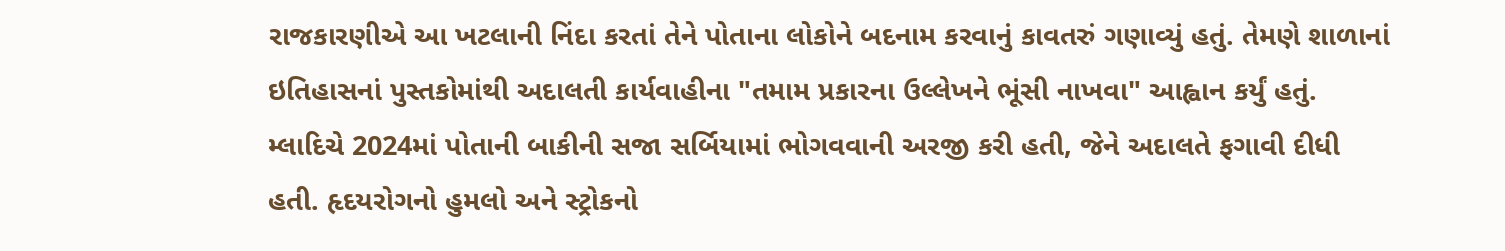રાજકારણીએ આ ખટલાની નિંદા કરતાં તેને પોતાના લોકોને બદનામ કરવાનું કાવતરું ગણાવ્યું હતું. તેમણે શાળાનાં ઇતિહાસનાં પુસ્તકોમાંથી અદાલતી કાર્યવાહીના "તમામ પ્રકારના ઉલ્લેખને ભૂંસી નાખવા" આહ્વાન કર્યું હતું.
મ્લાદિચે 2024માં પોતાની બાકીની સજા સર્બિયામાં ભોગવવાની અરજી કરી હતી, જેને અદાલતે ફગાવી દીધી હતી. હૃદયરોગનો હુમલો અને સ્ટ્રોકનો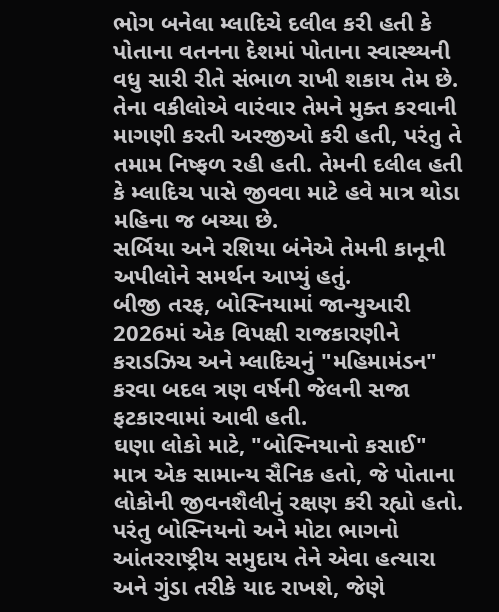ભોગ બનેલા મ્લાદિચે દલીલ કરી હતી કે પોતાના વતનના દેશમાં પોતાના સ્વાસ્થ્યની વધુ સારી રીતે સંભાળ રાખી શકાય તેમ છે.
તેના વકીલોએ વારંવાર તેમને મુક્ત કરવાની માગણી કરતી અરજીઓ કરી હતી, પરંતુ તે તમામ નિષ્ફળ રહી હતી. તેમની દલીલ હતી કે મ્લાદિચ પાસે જીવવા માટે હવે માત્ર થોડા મહિના જ બચ્યા છે.
સર્બિયા અને રશિયા બંનેએ તેમની કાનૂની અપીલોને સમર્થન આપ્યું હતું.
બીજી તરફ, બોસ્નિયામાં જાન્યુઆરી 2026માં એક વિપક્ષી રાજકારણીને કરાડઝિચ અને મ્લાદિચનું "મહિમામંડન" કરવા બદલ ત્રણ વર્ષની જેલની સજા ફટકારવામાં આવી હતી.
ઘણા લોકો માટે, "બોસ્નિયાનો કસાઈ" માત્ર એક સામાન્ય સૈનિક હતો, જે પોતાના લોકોની જીવનશૈલીનું રક્ષણ કરી રહ્યો હતો.
પરંતુ બોસ્નિયનો અને મોટા ભાગનો આંતરરાષ્ટ્રીય સમુદાય તેને એવા હત્યારા અને ગુંડા તરીકે યાદ રાખશે, જેણે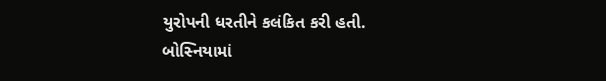યુરોપની ધરતીને કલંકિત કરી હતી.
બોસ્નિયામાં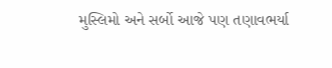મુસ્લિમો અને સર્બો આજે પણ તણાવભર્યા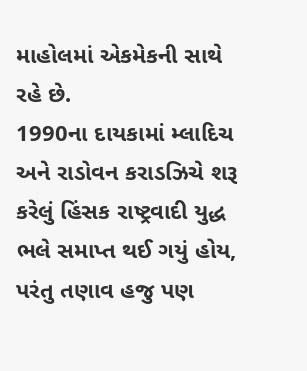માહોલમાં એકમેકની સાથે રહે છે.
1990ના દાયકામાં મ્લાદિચ અને રાડોવન કરાડઝિચે શરૂ કરેલું હિંસક રાષ્ટ્રવાદી યુદ્ધ ભલે સમાપ્ત થઈ ગયું હોય, પરંતુ તણાવ હજુ પણ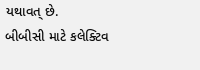યથાવત્ છે.
બીબીસી માટે કલેક્ટિવ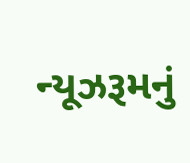ન્યૂઝરૂમનું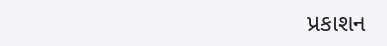પ્રકાશન